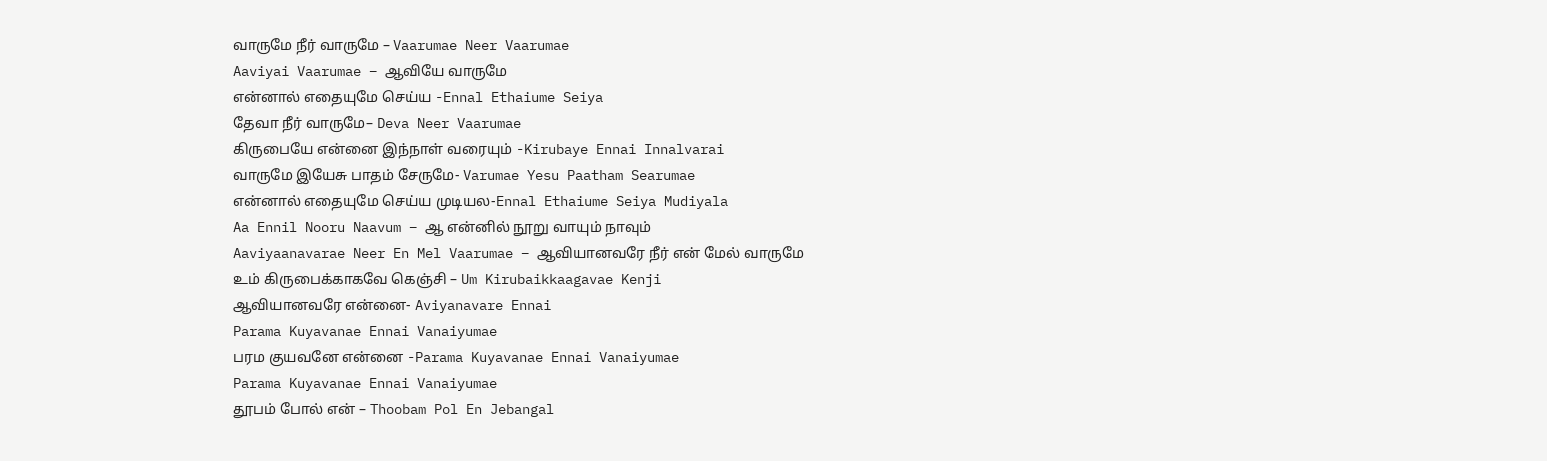வாருமே நீர் வாருமே – Vaarumae Neer Vaarumae
Aaviyai Vaarumae – ஆவியே வாருமே
என்னால் எதையுமே செய்ய -Ennal Ethaiume Seiya
தேவா நீர் வாருமே– Deva Neer Vaarumae
கிருபையே என்னை இந்நாள் வரையும் -Kirubaye Ennai Innalvarai
வாருமே இயேசு பாதம் சேருமே- Varumae Yesu Paatham Searumae
என்னால் எதையுமே செய்ய முடியல-Ennal Ethaiume Seiya Mudiyala
Aa Ennil Nooru Naavum – ஆ என்னில் நூறு வாயும் நாவும்
Aaviyaanavarae Neer En Mel Vaarumae – ஆவியானவரே நீர் என் மேல் வாருமே
உம் கிருபைக்காகவே கெஞ்சி – Um Kirubaikkaagavae Kenji
ஆவியானவரே என்னை- Aviyanavare Ennai
Parama Kuyavanae Ennai Vanaiyumae
பரம குயவனே என்னை -Parama Kuyavanae Ennai Vanaiyumae
Parama Kuyavanae Ennai Vanaiyumae
தூபம் போல் என் – Thoobam Pol En Jebangal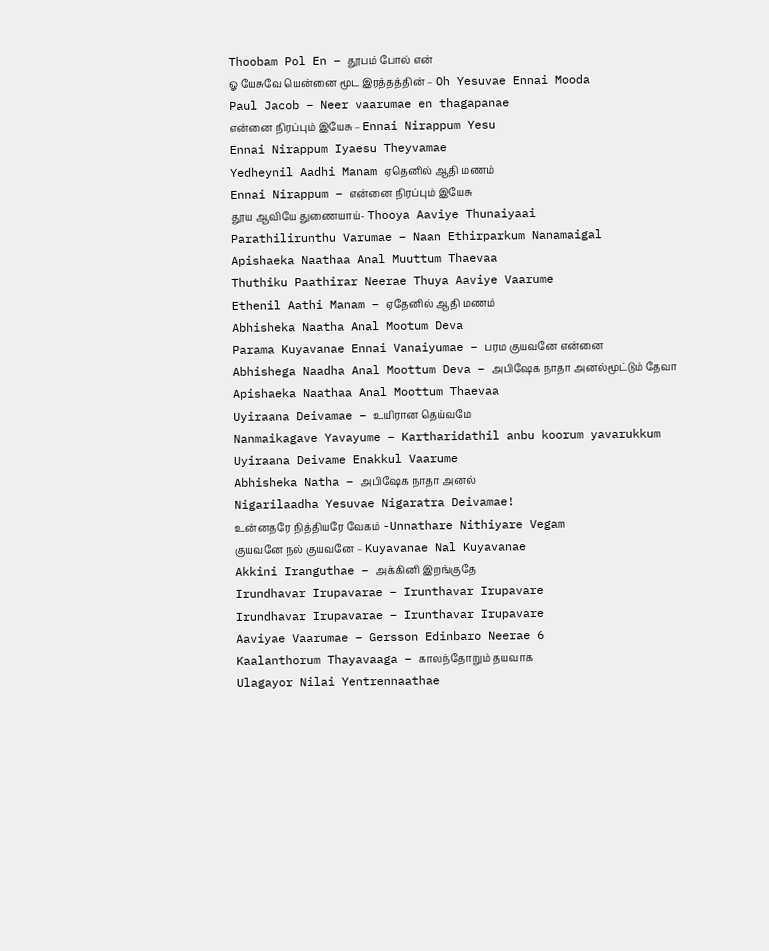Thoobam Pol En – தூபம் போல் என்
ஓ யேசுவே யென்னை மூட இரத்தத்தின் – Oh Yesuvae Ennai Mooda
Paul Jacob – Neer vaarumae en thagapanae
என்னை நிரப்பும் இயேசு – Ennai Nirappum Yesu
Ennai Nirappum Iyaesu Theyvamae
Yedheynil Aadhi Manam ஏதெனில் ஆதி மணம்
Ennai Nirappum – என்னை நிரப்பும் இயேசு
தூய ஆவியே துணையாய்- Thooya Aaviye Thunaiyaai
Parathilirunthu Varumae – Naan Ethirparkum Nanamaigal
Apishaeka Naathaa Anal Muuttum Thaevaa
Thuthiku Paathirar Neerae Thuya Aaviye Vaarume
Ethenil Aathi Manam – ஏதேனில் ஆதி மணம்
Abhisheka Naatha Anal Mootum Deva
Parama Kuyavanae Ennai Vanaiyumae – பரம குயவனே என்னை
Abhishega Naadha Anal Moottum Deva – அபிஷேக நாதா அனல்மூட்டும் தேவா
Apishaeka Naathaa Anal Moottum Thaevaa
Uyiraana Deivamae – உயிரான தெய்வமே
Nanmaikagave Yavayume – Kartharidathil anbu koorum yavarukkum
Uyiraana Deivame Enakkul Vaarume
Abhisheka Natha – அபிஷேக நாதா அனல்
Nigarilaadha Yesuvae Nigaratra Deivamae!
உன்னதரே நித்தியரே வேகம் -Unnathare Nithiyare Vegam
குயவனே நல் குயவனே – Kuyavanae Nal Kuyavanae
Akkini Iranguthae – அக்கினி இறங்குதே
Irundhavar Irupavarae – Irunthavar Irupavare
Irundhavar Irupavarae – Irunthavar Irupavare
Aaviyae Vaarumae – Gersson Edinbaro Neerae 6
Kaalanthorum Thayavaaga – காலந்தோறும் தயவாக
Ulagayor Nilai Yentrennaathae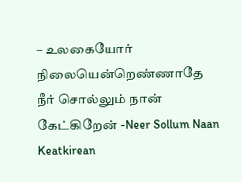– உலகையோர் நிலையென்றெண்ணாதே
நீர் சொல்லும் நான் கேட்கிறேன் -Neer Sollum Naan Keatkirean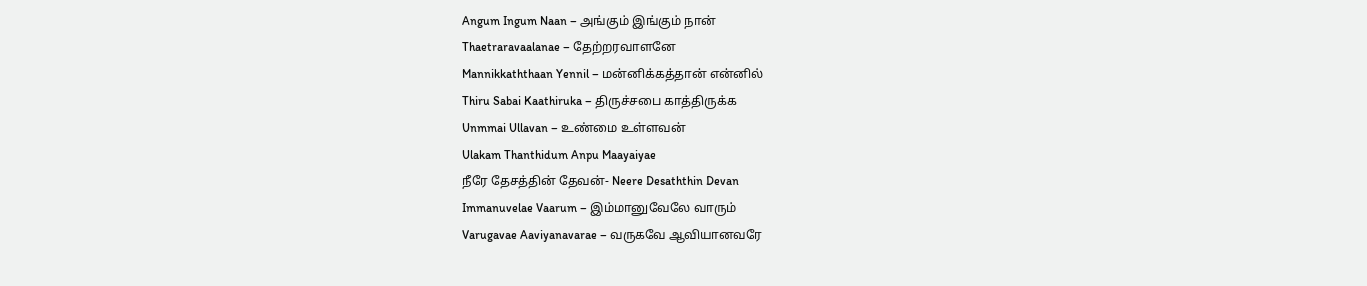Angum Ingum Naan – அங்கும் இங்கும் நான்
Thaetraravaalanae – தேற்றரவாளனே
Mannikkaththaan Yennil – மன்னிக்கத்தான் என்னில்
Thiru Sabai Kaathiruka – திருச்சபை காத்திருக்க
Unmmai Ullavan – உண்மை உள்ளவன்
Ulakam Thanthidum Anpu Maayaiyae
நீரே தேசத்தின் தேவன்- Neere Desaththin Devan
Immanuvelae Vaarum – இம்மானுவேலே வாரும்
Varugavae Aaviyanavarae – வருகவே ஆவியானவரே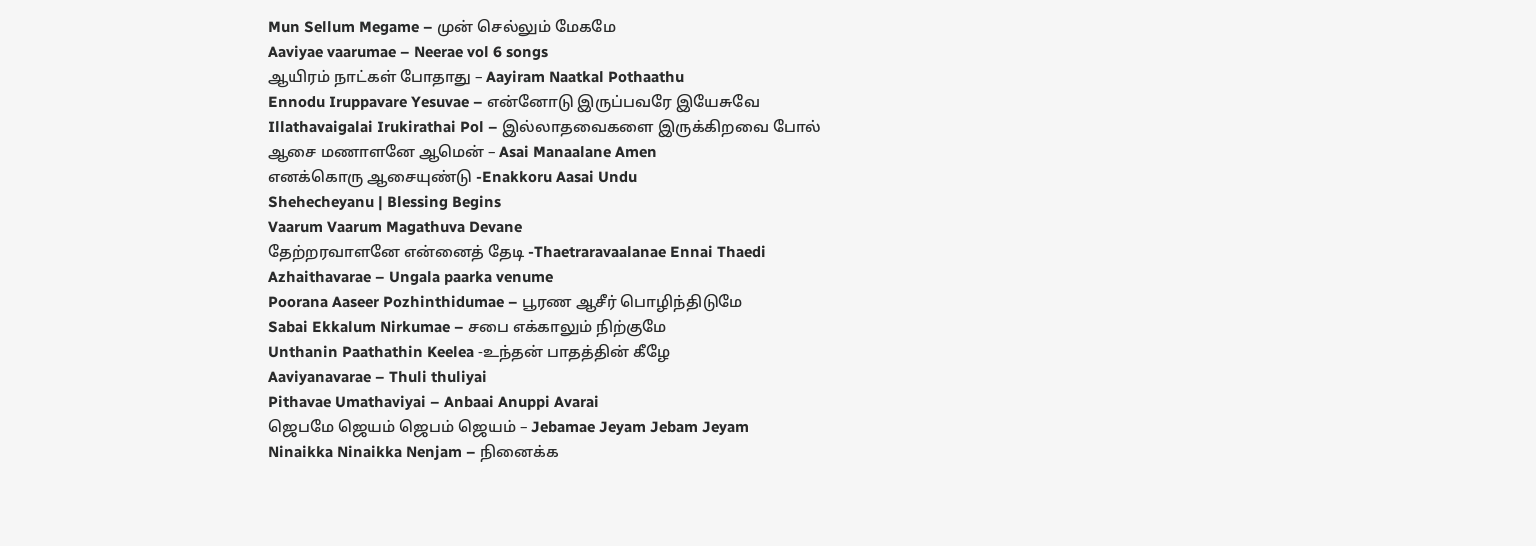Mun Sellum Megame – முன் செல்லும் மேகமே
Aaviyae vaarumae – Neerae vol 6 songs
ஆயிரம் நாட்கள் போதாது – Aayiram Naatkal Pothaathu
Ennodu Iruppavare Yesuvae – என்னோடு இருப்பவரே இயேசுவே
Illathavaigalai Irukirathai Pol – இல்லாதவைகளை இருக்கிறவை போல்
ஆசை மணாளனே ஆமென் – Asai Manaalane Amen
எனக்கொரு ஆசையுண்டு -Enakkoru Aasai Undu
Shehecheyanu | Blessing Begins
Vaarum Vaarum Magathuva Devane
தேற்றரவாளனே என்னைத் தேடி -Thaetraravaalanae Ennai Thaedi
Azhaithavarae – Ungala paarka venume
Poorana Aaseer Pozhinthidumae – பூரண ஆசீர் பொழிந்திடுமே
Sabai Ekkalum Nirkumae – சபை எக்காலும் நிற்குமே
Unthanin Paathathin Keelea -உந்தன் பாதத்தின் கீழே
Aaviyanavarae – Thuli thuliyai
Pithavae Umathaviyai – Anbaai Anuppi Avarai
ஜெபமே ஜெயம் ஜெபம் ஜெயம் – Jebamae Jeyam Jebam Jeyam
Ninaikka Ninaikka Nenjam – நினைக்க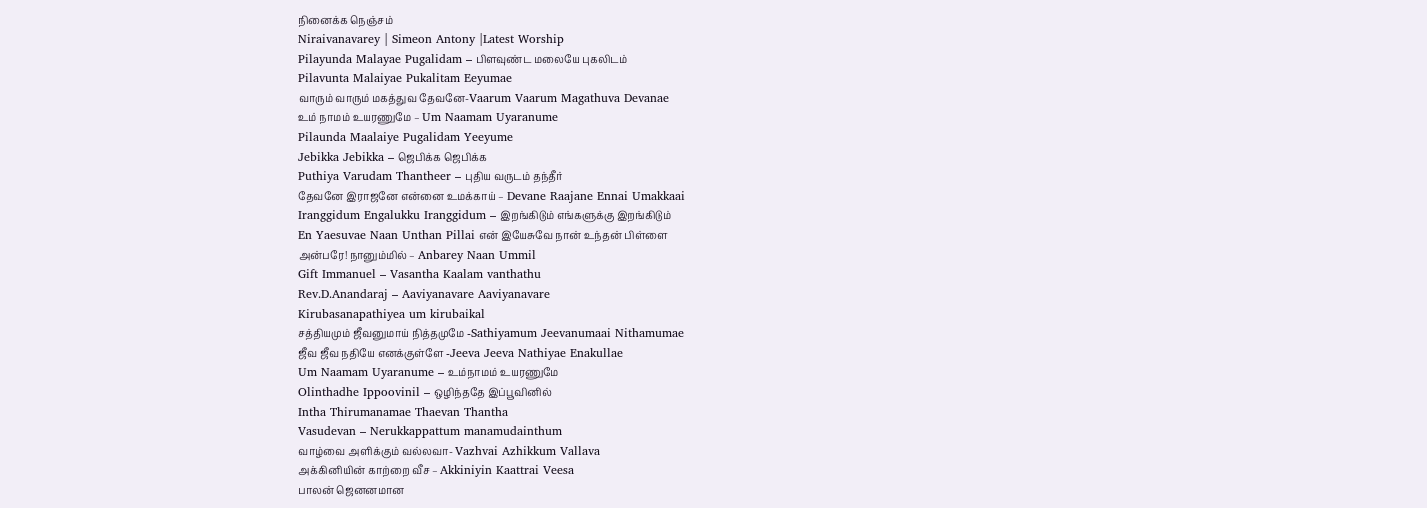நினைக்க நெஞ்சம்
Niraivanavarey | Simeon Antony |Latest Worship
Pilayunda Malayae Pugalidam – பிளவுண்ட மலையே புகலிடம்
Pilavunta Malaiyae Pukalitam Eeyumae
வாரும் வாரும் மகத்துவ தேவனே-Vaarum Vaarum Magathuva Devanae
உம் நாமம் உயரணுமே – Um Naamam Uyaranume
Pilaunda Maalaiye Pugalidam Yeeyume
Jebikka Jebikka – ஜெபிக்க ஜெபிக்க
Puthiya Varudam Thantheer – புதிய வருடம் தந்தீர்
தேவனே இராஜனே என்னை உமக்காய் – Devane Raajane Ennai Umakkaai
Iranggidum Engalukku Iranggidum – இறங்கிடும் எங்களுக்கு இறங்கிடும்
En Yaesuvae Naan Unthan Pillai என் இயேசுவே நான் உந்தன் பிள்ளை
அன்பரே! நானும்மில் – Anbarey Naan Ummil
Gift Immanuel – Vasantha Kaalam vanthathu
Rev.D.Anandaraj – Aaviyanavare Aaviyanavare
Kirubasanapathiyea um kirubaikal
சத்தியமும் ஜீவனுமாய் நித்தமுமே -Sathiyamum Jeevanumaai Nithamumae
ஜீவ ஜீவ நதியே எனக்குள்ளே -Jeeva Jeeva Nathiyae Enakullae
Um Naamam Uyaranume – உம்நாமம் உயரணுமே
Olinthadhe Ippoovinil – ஒழிந்ததே இப்பூவினில்
Intha Thirumanamae Thaevan Thantha
Vasudevan – Nerukkappattum manamudainthum
வாழ்வை அளிக்கும் வல்லவா- Vazhvai Azhikkum Vallava
அக்கினியின் காற்றை வீச – Akkiniyin Kaattrai Veesa
பாலன் ஜெனனமான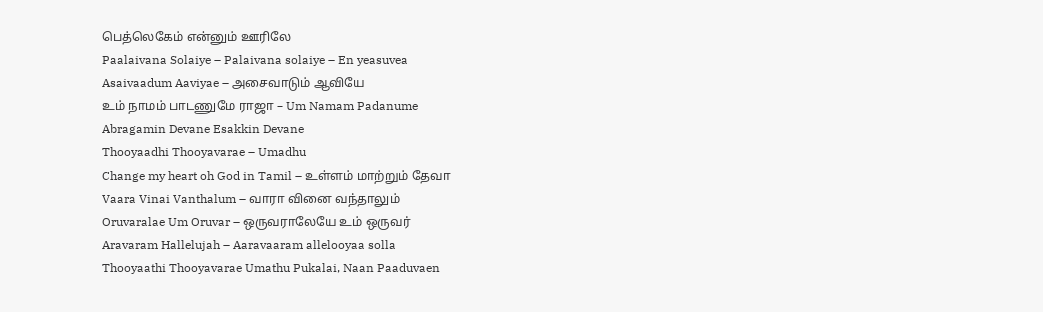பெத்லெகேம் என்னும் ஊரிலே
Paalaivana Solaiye – Palaivana solaiye – En yeasuvea
Asaivaadum Aaviyae – அசைவாடும் ஆவியே
உம் நாமம் பாடணுமே ராஜா – Um Namam Padanume
Abragamin Devane Esakkin Devane
Thooyaadhi Thooyavarae – Umadhu
Change my heart oh God in Tamil – உள்ளம் மாற்றும் தேவா
Vaara Vinai Vanthalum – வாரா வினை வந்தாலும்
Oruvaralae Um Oruvar – ஒருவராலேயே உம் ஒருவர்
Aravaram Hallelujah – Aaravaaram allelooyaa solla
Thooyaathi Thooyavarae Umathu Pukalai, Naan Paaduvaen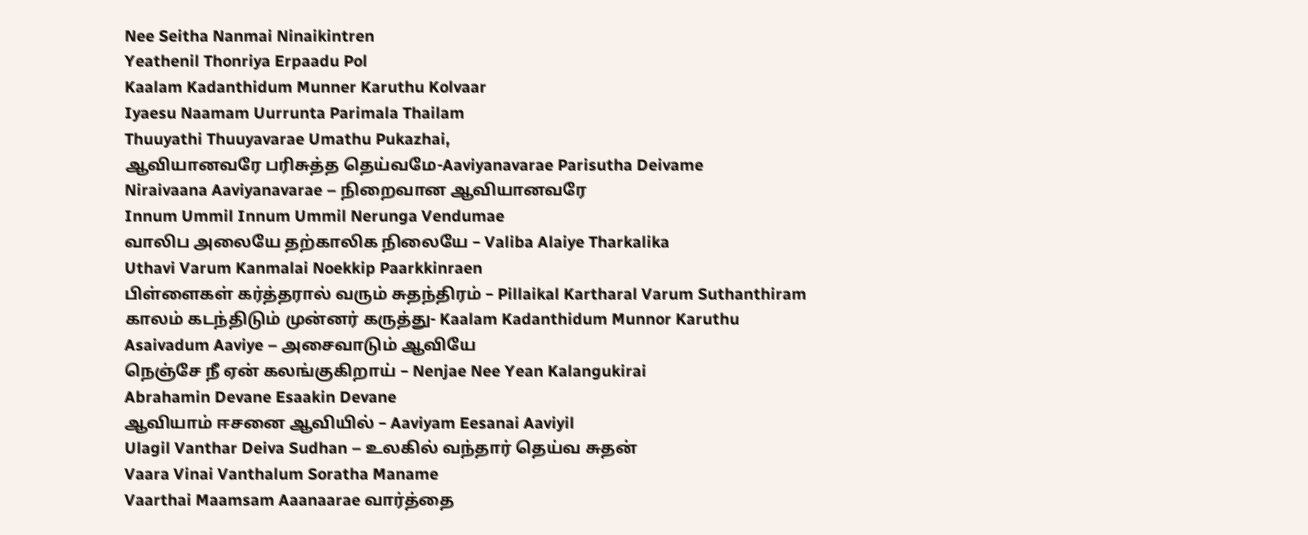Nee Seitha Nanmai Ninaikintren
Yeathenil Thonriya Erpaadu Pol
Kaalam Kadanthidum Munner Karuthu Kolvaar
Iyaesu Naamam Uurrunta Parimala Thailam
Thuuyathi Thuuyavarae Umathu Pukazhai,
ஆவியானவரே பரிசுத்த தெய்வமே-Aaviyanavarae Parisutha Deivame
Niraivaana Aaviyanavarae – நிறைவான ஆவியானவரே
Innum Ummil Innum Ummil Nerunga Vendumae
வாலிப அலையே தற்காலிக நிலையே – Valiba Alaiye Tharkalika
Uthavi Varum Kanmalai Noekkip Paarkkinraen
பிள்ளைகள் கர்த்தரால் வரும் சுதந்திரம் – Pillaikal Kartharal Varum Suthanthiram
காலம் கடந்திடும் முன்னர் கருத்து- Kaalam Kadanthidum Munnor Karuthu
Asaivadum Aaviye – அசைவாடும் ஆவியே
நெஞ்சே நீ ஏன் கலங்குகிறாய் – Nenjae Nee Yean Kalangukirai
Abrahamin Devane Esaakin Devane
ஆவியாம் ஈசனை ஆவியில் – Aaviyam Eesanai Aaviyil
Ulagil Vanthar Deiva Sudhan – உலகில் வந்தார் தெய்வ சுதன்
Vaara Vinai Vanthalum Soratha Maname
Vaarthai Maamsam Aaanaarae வார்த்தை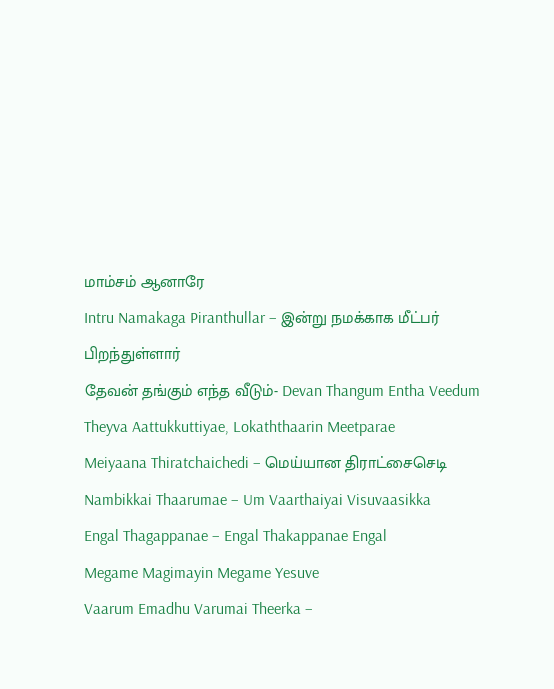மாம்சம் ஆனாரே
Intru Namakaga Piranthullar – இன்று நமக்காக மீட்பர் பிறந்துள்ளார்
தேவன் தங்கும் எந்த வீடும்- Devan Thangum Entha Veedum
Theyva Aattukkuttiyae, Lokaththaarin Meetparae
Meiyaana Thiratchaichedi – மெய்யான திராட்சைசெடி
Nambikkai Thaarumae – Um Vaarthaiyai Visuvaasikka
Engal Thagappanae – Engal Thakappanae Engal
Megame Magimayin Megame Yesuve
Vaarum Emadhu Varumai Theerka –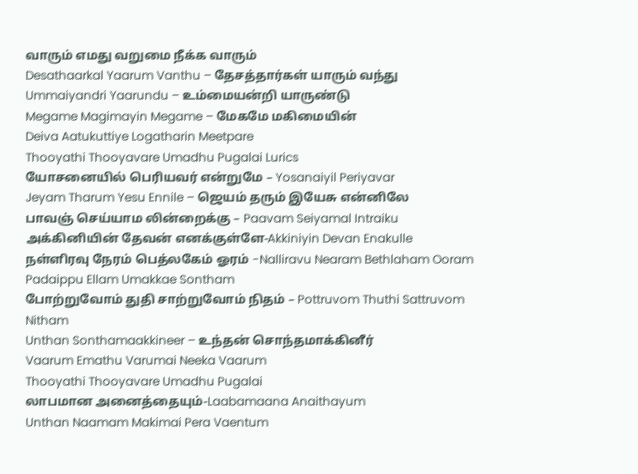வாரும் எமது வறுமை நீக்க வாரும்
Desathaarkal Yaarum Vanthu – தேசத்தார்கள் யாரும் வந்து
Ummaiyandri Yaarundu – உம்மையன்றி யாருண்டு
Megame Magimayin Megame – மேகமே மகிமையின்
Deiva Aatukuttiye Logatharin Meetpare
Thooyathi Thooyavare Umadhu Pugalai Lurics
யோசனையில் பெரியவர் என்றுமே – Yosanaiyil Periyavar
Jeyam Tharum Yesu Ennile – ஜெயம் தரும் இயேசு என்னிலே
பாவஞ் செய்யாம லின்றைக்கு – Paavam Seiyamal Intraiku
அக்கினியின் தேவன் எனக்குள்ளே-Akkiniyin Devan Enakulle
நள்ளிரவு நேரம் பெத்லகேம் ஓரம் -Nalliravu Nearam Bethlaham Ooram
Padaippu Ellam Umakkae Sontham
போற்றுவோம் துதி சாற்றுவோம் நிதம் – Pottruvom Thuthi Sattruvom Nitham
Unthan Sonthamaakkineer – உந்தன் சொந்தமாக்கினீர்
Vaarum Emathu Varumai Neeka Vaarum
Thooyathi Thooyavare Umadhu Pugalai
லாபமான அனைத்தையும்-Laabamaana Anaithayum
Unthan Naamam Makimai Pera Vaentum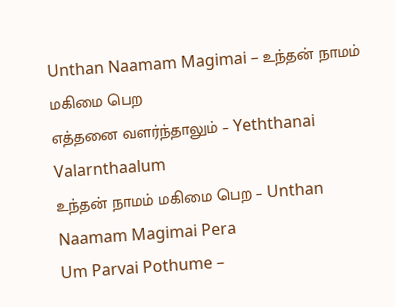Unthan Naamam Magimai – உந்தன் நாமம் மகிமை பெற
எத்தனை வளர்ந்தாலும் – Yeththanai Valarnthaalum
உந்தன் நாமம் மகிமை பெற – Unthan Naamam Magimai Pera
Um Parvai Pothume –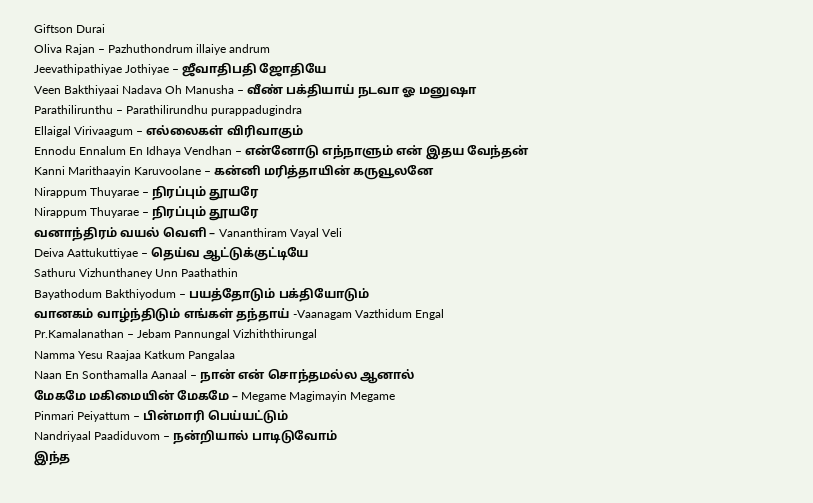Giftson Durai
Oliva Rajan – Pazhuthondrum illaiye andrum
Jeevathipathiyae Jothiyae – ஜீவாதிபதி ஜோதியே
Veen Bakthiyaai Nadava Oh Manusha – வீண் பக்தியாய் நடவா ஓ மனுஷா
Parathilirunthu – Parathilirundhu purappadugindra
Ellaigal Virivaagum – எல்லைகள் விரிவாகும்
Ennodu Ennalum En Idhaya Vendhan – என்னோடு எந்நாளும் என் இதய வேந்தன்
Kanni Marithaayin Karuvoolane – கன்னி மரித்தாயின் கருவூலனே
Nirappum Thuyarae – நிரப்பும் தூயரே
Nirappum Thuyarae – நிரப்பும் தூயரே
வனாந்திரம் வயல் வெளி – Vananthiram Vayal Veli
Deiva Aattukuttiyae – தெய்வ ஆட்டுக்குட்டியே
Sathuru Vizhunthaney Unn Paathathin
Bayathodum Bakthiyodum – பயத்தோடும் பக்தியோடும்
வானகம் வாழ்ந்திடும் எங்கள் தந்தாய் -Vaanagam Vazthidum Engal
Pr.Kamalanathan – Jebam Pannungal Vizhiththirungal
Namma Yesu Raajaa Katkum Pangalaa
Naan En Sonthamalla Aanaal – நான் என் சொந்தமல்ல ஆனால்
மேகமே மகிமையின் மேகமே – Megame Magimayin Megame
Pinmari Peiyattum – பின்மாரி பெய்யட்டும்
Nandriyaal Paadiduvom – நன்றியால் பாடிடுவோம்
இந்த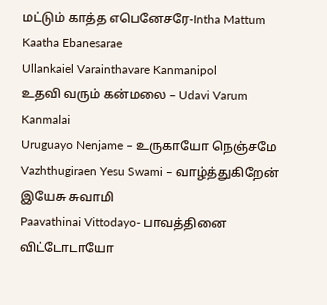மட்டும் காத்த எபெனேசரே-Intha Mattum Kaatha Ebanesarae
Ullankaiel Varainthavare Kanmanipol
உதவி வரும் கன்மலை – Udavi Varum Kanmalai
Uruguayo Nenjame – உருகாயோ நெஞ்சமே
Vazhthugiraen Yesu Swami – வாழ்த்துகிறேன் இயேசு சுவாமி
Paavathinai Vittodayo- பாவத்தினை விட்டோடாயோ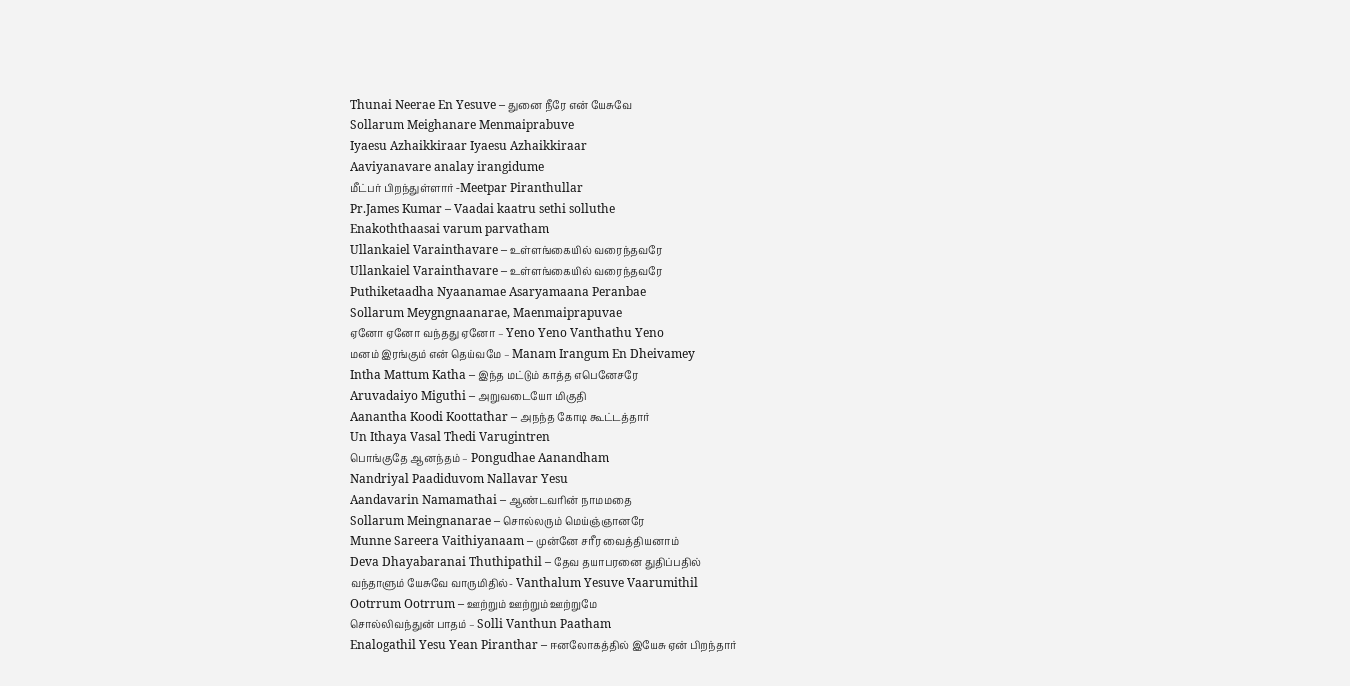Thunai Neerae En Yesuve – துனை நீரே என் யேசுவே
Sollarum Meighanare Menmaiprabuve
Iyaesu Azhaikkiraar Iyaesu Azhaikkiraar
Aaviyanavare analay irangidume
மீட்பர் பிறந்துள்ளார் -Meetpar Piranthullar
Pr.James Kumar – Vaadai kaatru sethi solluthe
Enakoththaasai varum parvatham
Ullankaiel Varainthavare – உள்ளங்கையில் வரைந்தவரே
Ullankaiel Varainthavare – உள்ளங்கையில் வரைந்தவரே
Puthiketaadha Nyaanamae Asaryamaana Peranbae
Sollarum Meygngnaanarae, Maenmaiprapuvae
ஏனோ ஏனோ வந்தது ஏனோ – Yeno Yeno Vanthathu Yeno
மனம் இரங்கும் என் தெய்வமே – Manam Irangum En Dheivamey
Intha Mattum Katha – இந்த மட்டும் காத்த எபெனேசரே
Aruvadaiyo Miguthi – அறுவடையோ மிகுதி
Aanantha Koodi Koottathar – அநந்த கோடி கூட்டத்தார்
Un Ithaya Vasal Thedi Varugintren
பொங்குதே ஆனந்தம் – Pongudhae Aanandham
Nandriyal Paadiduvom Nallavar Yesu
Aandavarin Namamathai – ஆண்டவரின் நாமமதை
Sollarum Meingnanarae – சொல்லரும் மெய்ஞ்ஞானரே
Munne Sareera Vaithiyanaam – முன்னே சரீர வைத்தியனாம்
Deva Dhayabaranai Thuthipathil – தேவ தயாபரனை துதிப்பதில்
வந்தாளும் யேசுவே வாருமிதில்- Vanthalum Yesuve Vaarumithil
Ootrrum Ootrrum – ஊற்றும் ஊற்றும் ஊற்றுமே
சொல்லிவந்துன் பாதம் – Solli Vanthun Paatham
Enalogathil Yesu Yean Piranthar – ஈனலோகத்தில் இயேசு ஏன் பிறந்தார்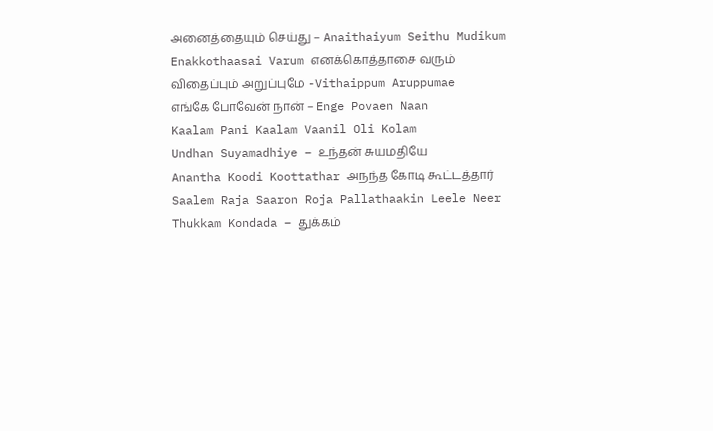அனைத்தையும் செய்து – Anaithaiyum Seithu Mudikum
Enakkothaasai Varum எனக்கொத்தாசை வரும்
விதைப்பும் அறுப்புமே -Vithaippum Aruppumae
எங்கே போவேன் நான் – Enge Povaen Naan
Kaalam Pani Kaalam Vaanil Oli Kolam
Undhan Suyamadhiye – உந்தன் சுயமதியே
Anantha Koodi Koottathar அநந்த கோடி கூட்டத்தார்
Saalem Raja Saaron Roja Pallathaakin Leele Neer
Thukkam Kondada – துக்கம்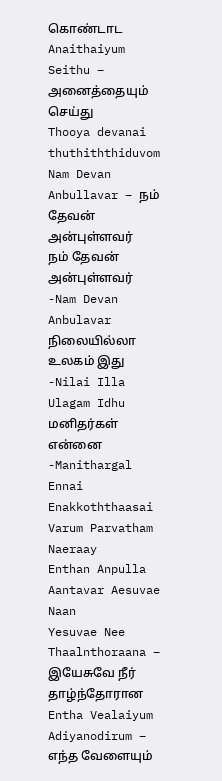கொண்டாட
Anaithaiyum Seithu – அனைத்தையும் செய்து
Thooya devanai thuthiththiduvom
Nam Devan Anbullavar – நம் தேவன் அன்புள்ளவர்
நம் தேவன் அன்புள்ளவர் -Nam Devan Anbulavar
நிலையில்லா உலகம் இது -Nilai Illa Ulagam Idhu
மனிதர்கள் என்னை -Manithargal Ennai
Enakkoththaasai Varum Parvatham Naeraay
Enthan Anpulla Aantavar Aesuvae Naan
Yesuvae Nee Thaalnthoraana – இயேசுவே நீர் தாழ்ந்தோரான
Entha Vealaiyum Adiyanodirum – எந்த வேளையும்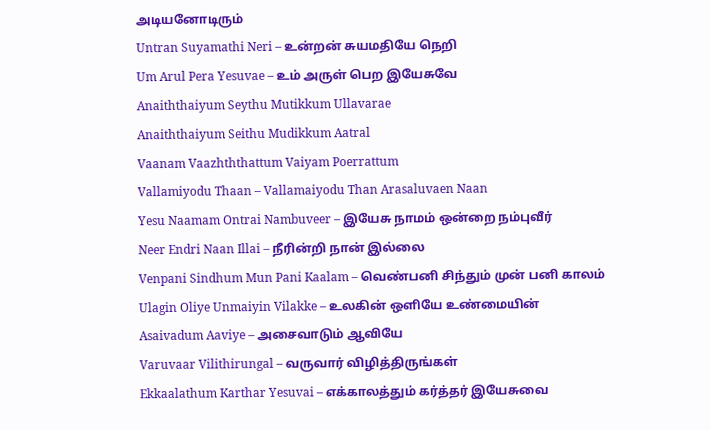அடியனோடிரும்
Untran Suyamathi Neri – உன்றன் சுயமதியே நெறி
Um Arul Pera Yesuvae – உம் அருள் பெற இயேசுவே
Anaiththaiyum Seythu Mutikkum Ullavarae
Anaiththaiyum Seithu Mudikkum Aatral
Vaanam Vaazhththattum Vaiyam Poerrattum
Vallamiyodu Thaan – Vallamaiyodu Than Arasaluvaen Naan
Yesu Naamam Ontrai Nambuveer – இயேசு நாமம் ஒன்றை நம்புவீர்
Neer Endri Naan Illai – நீரின்றி நான் இல்லை
Venpani Sindhum Mun Pani Kaalam – வெண்பனி சிந்தும் முன் பனி காலம்
Ulagin Oliye Unmaiyin Vilakke – உலகின் ஒளியே உண்மையின்
Asaivadum Aaviye – அசைவாடும் ஆவியே
Varuvaar Vilithirungal – வருவார் விழித்திருங்கள்
Ekkaalathum Karthar Yesuvai – எக்காலத்தும் கர்த்தர் இயேசுவை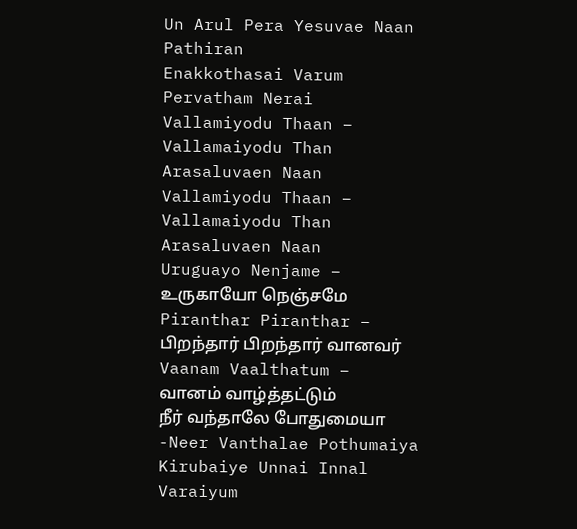Un Arul Pera Yesuvae Naan Pathiran
Enakkothasai Varum Pervatham Nerai
Vallamiyodu Thaan – Vallamaiyodu Than Arasaluvaen Naan
Vallamiyodu Thaan – Vallamaiyodu Than Arasaluvaen Naan
Uruguayo Nenjame – உருகாயோ நெஞ்சமே
Piranthar Piranthar – பிறந்தார் பிறந்தார் வானவர்
Vaanam Vaalthatum – வானம் வாழ்த்தட்டும்
நீர் வந்தாலே போதுமையா -Neer Vanthalae Pothumaiya
Kirubaiye Unnai Innal Varaiyum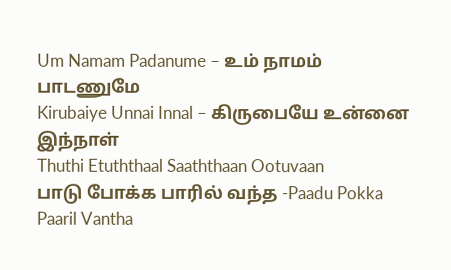Um Namam Padanume – உம் நாமம் பாடணுமே
Kirubaiye Unnai Innal – கிருபையே உன்னை இந்நாள்
Thuthi Etuththaal Saaththaan Ootuvaan
பாடு போக்க பாரில் வந்த -Paadu Pokka Paaril Vantha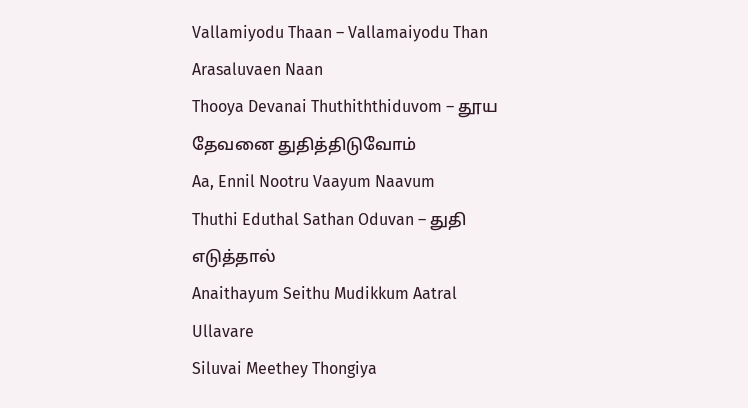Vallamiyodu Thaan – Vallamaiyodu Than Arasaluvaen Naan
Thooya Devanai Thuthiththiduvom – தூய தேவனை துதித்திடுவோம்
Aa, Ennil Nootru Vaayum Naavum
Thuthi Eduthal Sathan Oduvan – துதி எடுத்தால்
Anaithayum Seithu Mudikkum Aatral Ullavare
Siluvai Meethey Thongiya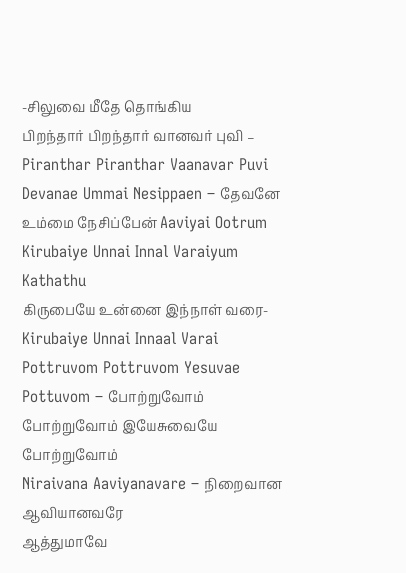-சிலுவை மீதே தொங்கிய
பிறந்தார் பிறந்தார் வானவர் புவி – Piranthar Piranthar Vaanavar Puvi
Devanae Ummai Nesippaen – தேவனே உம்மை நேசிப்பேன் Aaviyai Ootrum
Kirubaiye Unnai Innal Varaiyum Kathathu
கிருபையே உன்னை இந்நாள் வரை- Kirubaiye Unnai Innaal Varai
Pottruvom Pottruvom Yesuvae Pottuvom – போற்றுவோம் போற்றுவோம் இயேசுவையே போற்றுவோம்
Niraivana Aaviyanavare – நிறைவான ஆவியானவரே
ஆத்துமாவே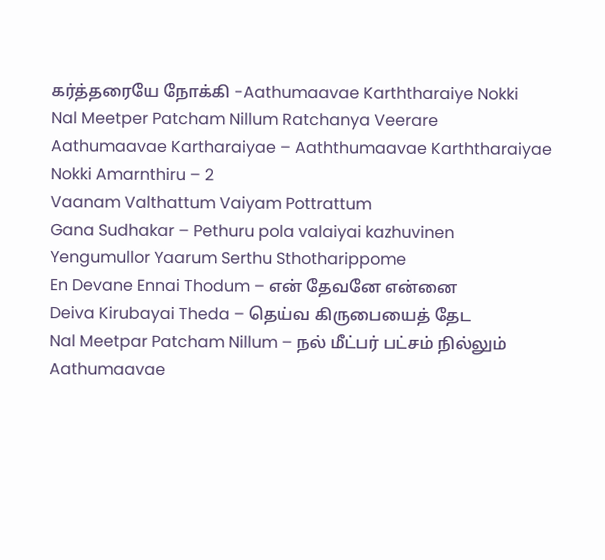கர்த்தரையே நோக்கி -Aathumaavae Karththaraiye Nokki
Nal Meetper Patcham Nillum Ratchanya Veerare
Aathumaavae Kartharaiyae – Aaththumaavae Karththaraiyae Nokki Amarnthiru – 2
Vaanam Valthattum Vaiyam Pottrattum
Gana Sudhakar – Pethuru pola valaiyai kazhuvinen
Yengumullor Yaarum Serthu Sthotharippome
En Devane Ennai Thodum – என் தேவனே என்னை
Deiva Kirubayai Theda – தெய்வ கிருபையைத் தேட
Nal Meetpar Patcham Nillum – நல் மீட்பர் பட்சம் நில்லும்
Aathumaavae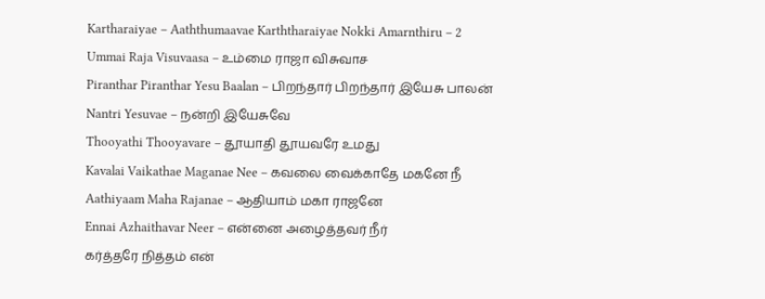Kartharaiyae – Aaththumaavae Karththaraiyae Nokki Amarnthiru – 2
Ummai Raja Visuvaasa – உம்மை ராஜா விசுவாச
Piranthar Piranthar Yesu Baalan – பிறந்தார் பிறந்தார் இயேசு பாலன்
Nantri Yesuvae – நன்றி இயேசுவே
Thooyathi Thooyavare – தூயாதி தூயவரே உமது
Kavalai Vaikathae Maganae Nee – கவலை வைக்காதே மகனே நீ
Aathiyaam Maha Rajanae – ஆதியாம் மகா ராஜனே
Ennai Azhaithavar Neer – என்னை அழைத்தவர் நீர்
கர்த்தரே நித்தம் என்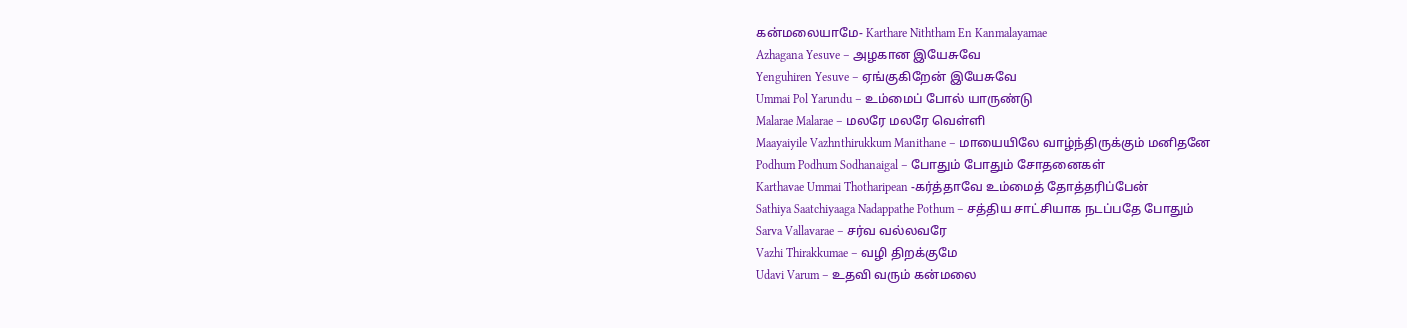கன்மலையாமே- Karthare Niththam En Kanmalayamae
Azhagana Yesuve – அழகான இயேசுவே
Yenguhiren Yesuve – ஏங்குகிறேன் இயேசுவே
Ummai Pol Yarundu – உம்மைப் போல் யாருண்டு
Malarae Malarae – மலரே மலரே வெள்ளி
Maayaiyile Vazhnthirukkum Manithane – மாயையிலே வாழ்ந்திருக்கும் மனிதனே
Podhum Podhum Sodhanaigal – போதும் போதும் சோதனைகள்
Karthavae Ummai Thotharipean -கர்த்தாவே உம்மைத் தோத்தரிப்பேன்
Sathiya Saatchiyaaga Nadappathe Pothum – சத்திய சாட்சியாக நடப்பதே போதும்
Sarva Vallavarae – சர்வ வல்லவரே
Vazhi Thirakkumae – வழி திறக்குமே
Udavi Varum – உதவி வரும் கன்மலை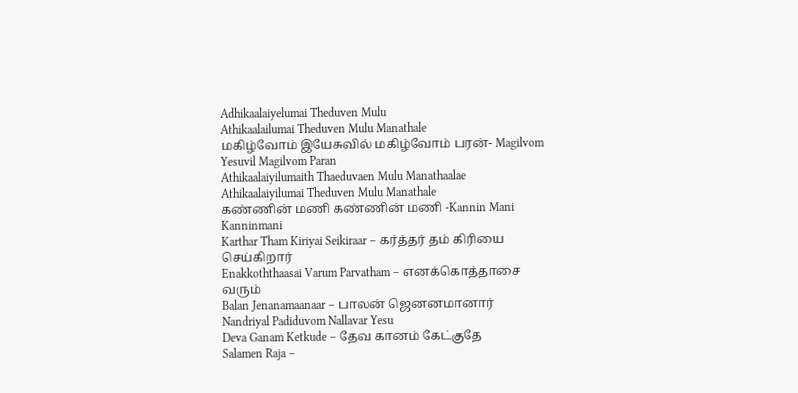Adhikaalaiyelumai Theduven Mulu
Athikaalailumai Theduven Mulu Manathale
மகிழ்வோம் இயேசுவில் மகிழ்வோம் பரன்- Magilvom Yesuvil Magilvom Paran
Athikaalaiyilumaith Thaeduvaen Mulu Manathaalae
Athikaalaiyilumai Theduven Mulu Manathale
கண்ணின் மணி கண்ணின் மணி -Kannin Mani Kanninmani
Karthar Tham Kiriyai Seikiraar – கர்த்தர் தம் கிரியை செய்கிறார்
Enakkoththaasai Varum Parvatham – எனக்கொத்தாசை வரும்
Balan Jenanamaanaar – பாலன் ஜெனனமானார்
Nandriyal Padiduvom Nallavar Yesu
Deva Ganam Ketkude – தேவ கானம் கேட்குதே
Salamen Raja –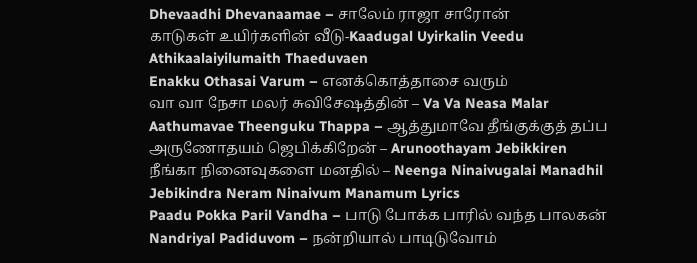Dhevaadhi Dhevanaamae – சாலேம் ராஜா சாரோன்
காடுகள் உயிர்களின் வீடு-Kaadugal Uyirkalin Veedu
Athikaalaiyilumaith Thaeduvaen
Enakku Othasai Varum – எனக்கொத்தாசை வரும்
வா வா நேசா மலர் சுவிசேஷத்தின் – Va Va Neasa Malar
Aathumavae Theenguku Thappa – ஆத்துமாவே தீங்குக்குத் தப்ப
அருணோதயம் ஜெபிக்கிறேன் – Arunoothayam Jebikkiren
நீங்கா நினைவுகளை மனதில் – Neenga Ninaivugalai Manadhil
Jebikindra Neram Ninaivum Manamum Lyrics
Paadu Pokka Paril Vandha – பாடு போக்க பாரில் வந்த பாலகன்
Nandriyal Padiduvom – நன்றியால் பாடிடுவோம்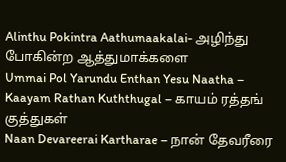Alinthu Pokintra Aathumaakalai- அழிந்து போகின்ற ஆத்துமாக்களை
Ummai Pol Yarundu Enthan Yesu Naatha –
Kaayam Rathan Kuththugal – காயம் ரத்தங் குத்துகள்
Naan Devareerai Kartharae – நான் தேவரீரை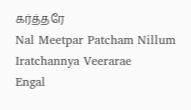கர்த்தரே
Nal Meetpar Patcham Nillum Iratchannya Veerarae
Engal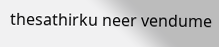thesathirku neer vendume